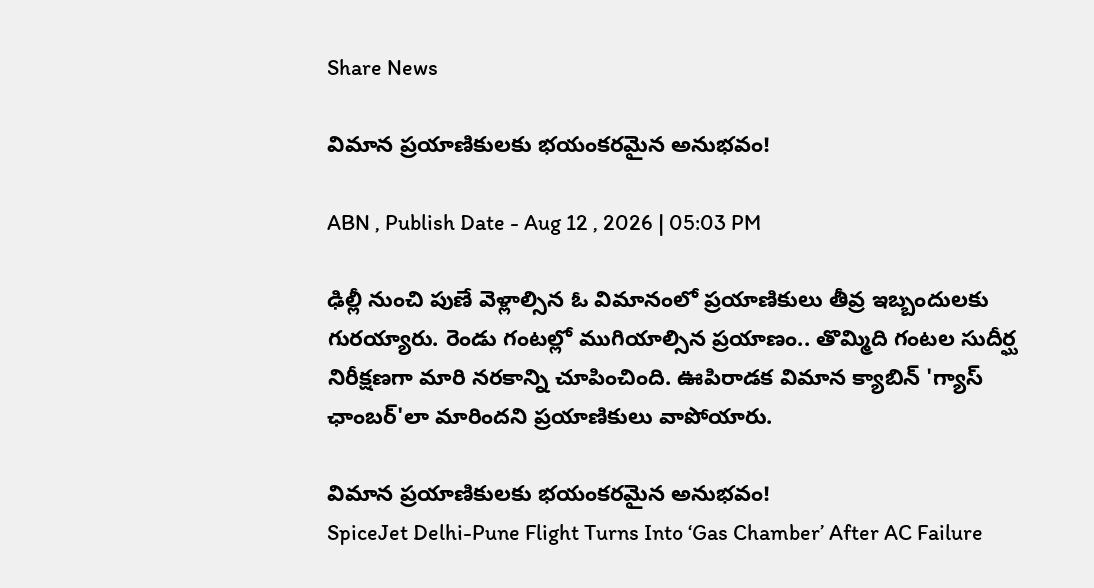Share News

విమాన ప్రయాణికులకు భయంకరమైన అనుభవం!

ABN , Publish Date - Aug 12 , 2026 | 05:03 PM

ఢిల్లీ నుంచి పుణే వెళ్లాల్సిన ఓ విమానంలో ప్రయాణికులు తీవ్ర ఇబ్బందులకు గురయ్యారు. రెండు గంటల్లో ముగియాల్సిన ప్రయాణం.. తొమ్మిది గంటల సుదీర్ఘ నిరీక్షణగా మారి నరకాన్ని చూపించింది. ఊపిరాడక విమాన క్యాబిన్ 'గ్యాస్ ఛాంబర్'లా మారిందని ప్రయాణికులు వాపోయారు.

విమాన ప్రయాణికులకు భయంకరమైన అనుభవం!
SpiceJet Delhi-Pune Flight Turns Into ‘Gas Chamber’ After AC Failure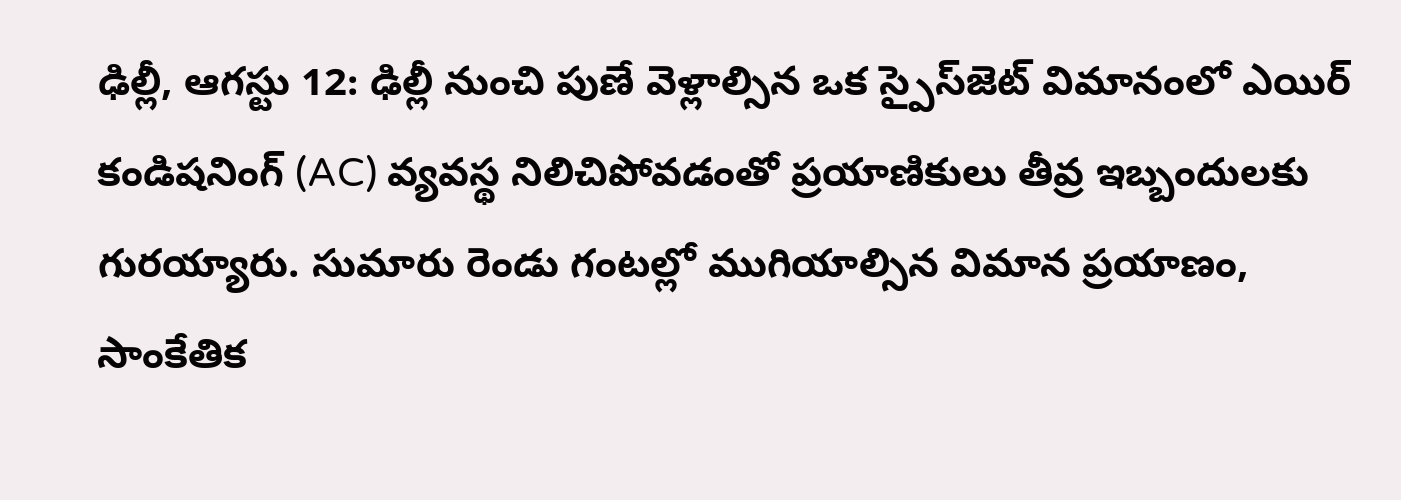ఢిల్లీ, ఆగస్టు 12: ఢిల్లీ నుంచి పుణే వెళ్లాల్సిన ఒక స్పైస్‌జెట్ విమానంలో ఎయిర్ కండిషనింగ్ (AC) వ్యవస్థ నిలిచిపోవడంతో ప్రయాణికులు తీవ్ర ఇబ్బందులకు గురయ్యారు. సుమారు రెండు గంటల్లో ముగియాల్సిన విమాన ప్రయాణం, సాంకేతిక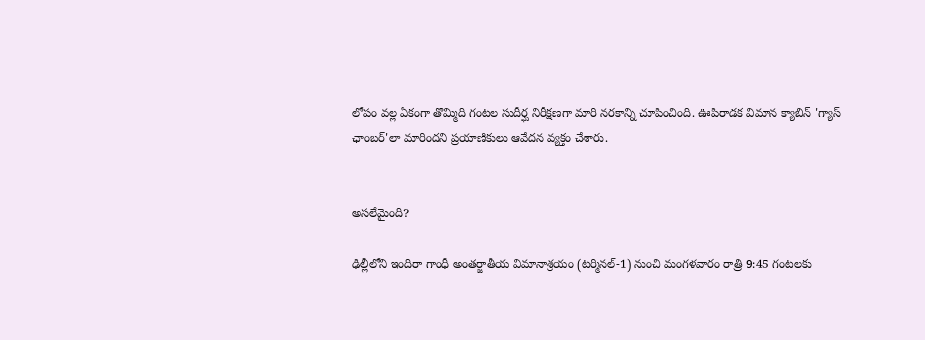లోపం వల్ల ఏకంగా తొమ్మిది గంటల సుదీర్ఘ నిరీక్షణగా మారి నరకాన్ని చూపించింది. ఊపిరాడక విమాన క్యాబిన్ 'గ్యాస్ ఛాంబర్'లా మారిందని ప్రయాణికులు ఆవేదన వ్యక్తం చేశారు.


అసలేమైంది?

ఢిల్లీలోని ఇందిరా గాంధీ అంతర్జాతీయ విమానాశ్రయం (టర్మినల్-1) నుంచి మంగళవారం రాత్రి 9:45 గంటలకు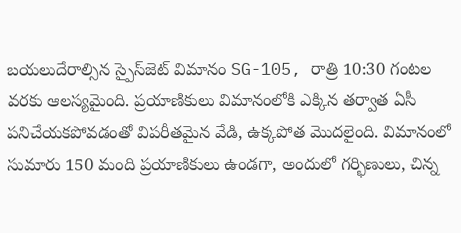బయలుదేరాల్సిన స్పైస్‌జెట్ విమానం SG-105, రాత్రి 10:30 గంటల వరకు ఆలస్యమైంది. ప్రయాణికులు విమానంలోకి ఎక్కిన తర్వాత ఏసీ పనిచేయకపోవడంతో విపరీతమైన వేడి, ఉక్కపోత మొదలైంది. విమానంలో సుమారు 150 మంది ప్రయాణికులు ఉండగా, అందులో గర్భిణులు, చిన్న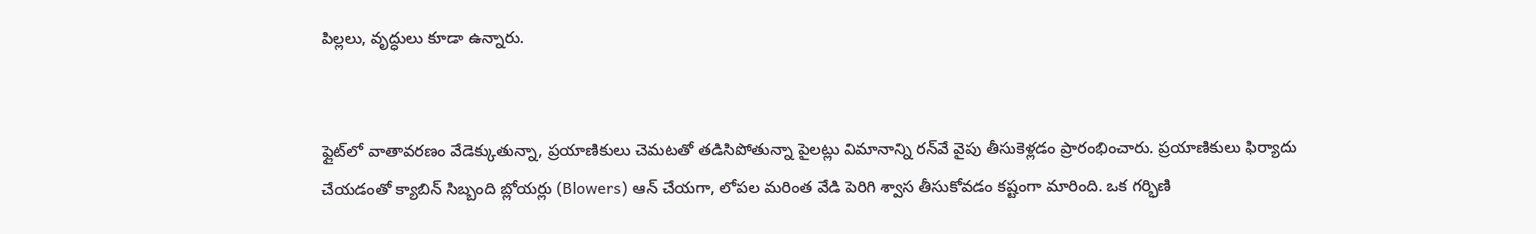పిల్లలు, వృద్ధులు కూడా ఉన్నారు.


ఫ్లైట్‌‌లో వాతావరణం వేడెక్కుతున్నా, ప్రయాణికులు చెమటతో తడిసిపోతున్నా పైలట్లు విమానాన్ని రన్‌వే వైపు తీసుకెళ్లడం ప్రారంభించారు. ప్రయాణికులు ఫిర్యాదు చేయడంతో క్యాబిన్ సిబ్బంది బ్లోయర్లు (Blowers) ఆన్ చేయగా, లోపల మరింత వేడి పెరిగి శ్వాస తీసుకోవడం కష్టంగా మారింది. ఒక గర్భిణి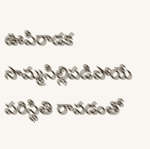ఊపిరాడక సొమ్మసిల్లిపడిపోయే పరిస్థితి రావడంతో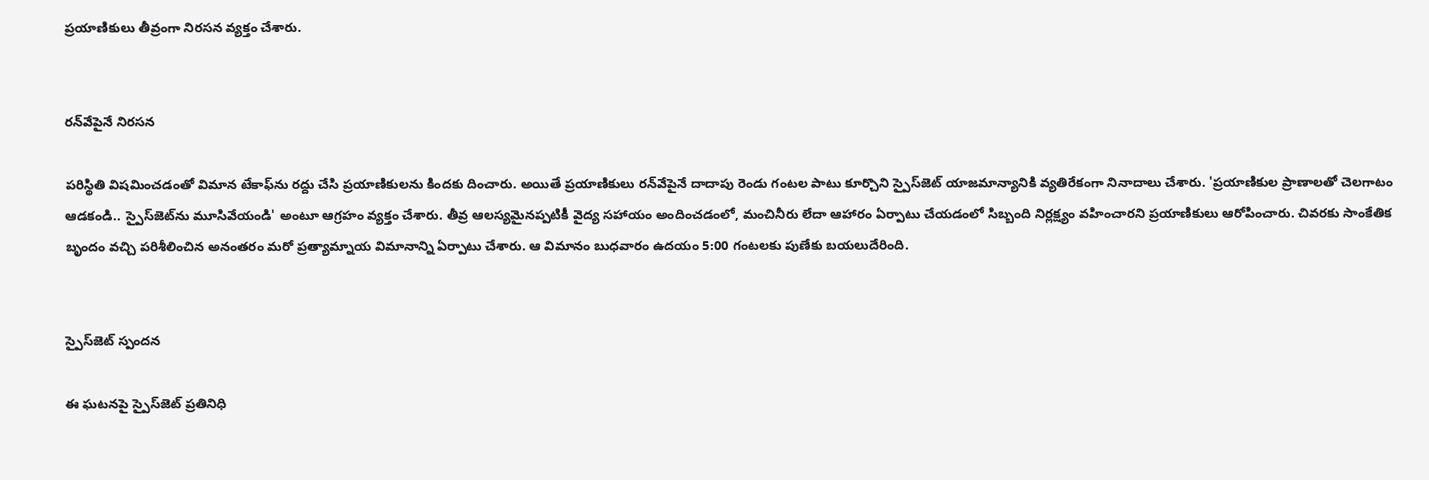ప్రయాణికులు తీవ్రంగా నిరసన వ్యక్తం చేశారు.


రన్‌వేపైనే నిరసన

పరిస్థితి విషమించడంతో విమాన టేకాఫ్‌ను రద్దు చేసి ప్రయాణికులను కిందకు దించారు. అయితే ప్రయాణికులు రన్‌వేపైనే దాదాపు రెండు గంటల పాటు కూర్చొని స్పైస్‌జెట్ యాజమాన్యానికి వ్యతిరేకంగా నినాదాలు చేశారు. 'ప్రయాణికుల ప్రాణాలతో చెలగాటం ఆడకండి.. స్పైస్‌జెట్‌ను మూసివేయండి' అంటూ ఆగ్రహం వ్యక్తం చేశారు. తీవ్ర ఆలస్యమైనప్పటికీ వైద్య సహాయం అందించడంలో, మంచినీరు లేదా ఆహారం ఏర్పాటు చేయడంలో సిబ్బంది నిర్లక్ష్యం వహించారని ప్రయాణికులు ఆరోపించారు. చివరకు సాంకేతిక బృందం వచ్చి పరిశీలించిన అనంతరం మరో ప్రత్యామ్నాయ విమానాన్ని ఏర్పాటు చేశారు. ఆ విమానం బుధవారం ఉదయం 5:00 గంటలకు పుణేకు బయలుదేరింది.


స్పైస్‌జెట్ స్పందన

ఈ ఘటనపై స్పైస్‌జెట్ ప్రతినిధి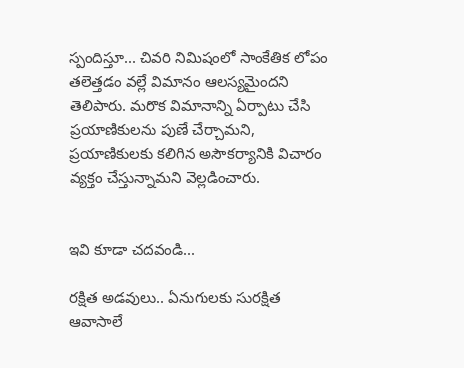స్పందిస్తూ... చివరి నిమిషంలో సాంకేతిక లోపం తలెత్తడం వల్లే విమానం ఆలస్యమైందని తెలిపారు. మరొక విమానాన్ని ఏర్పాటు చేసి ప్రయాణికులను పుణే చేర్చామని, ప్రయాణికులకు కలిగిన అసౌకర్యానికి విచారం వ్యక్తం చేస్తున్నామని వెల్లడించారు.


ఇవి కూడా చదవండి...

రక్షిత అడవులు.. ఏనుగులకు సురక్షిత ఆవాసాలే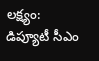లక్ష్యం: డిప్యూటీ సీఎం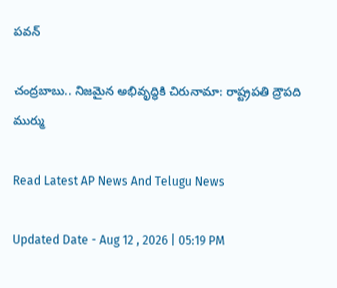పవన్

చంద్రబాబు.. నిజమైన అభివృద్ధికి చిరునామా: రాష్ట్రపతి ద్రౌపది ముర్ము

Read Latest AP News And Telugu News

Updated Date - Aug 12 , 2026 | 05:19 PM